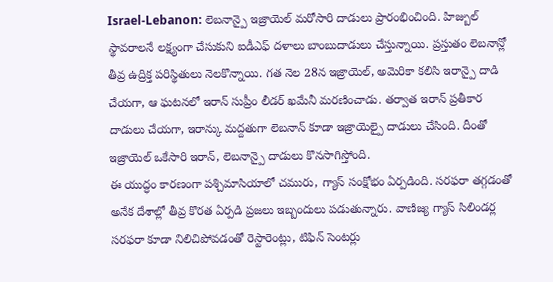Israel-Lebanon: లెబనాన్పై ఇజ్రాయెల్ మరోసారి దాడులు ప్రారంభించింది. హిజ్బుల్ స్థావరాలనే లక్ష్యంగా చేసుకుని ఐడీఎఫ్ దళాలు బాంబుదాడులు చేస్తున్నాయి. ప్రస్తుతం లెబనాన్లో తీవ్ర ఉద్రిక్త పరిస్థితులు నెలకొన్నాయి. గత నెల 28న ఇజ్రాయెల్, అమెరికా కలిసి ఇరాన్పై దాడి చేయగా, ఆ ఘటనలో ఇరాన్ సుప్రీం లీడర్ ఖమేనీ మరణించాడు. తర్వాత ఇరాన్ ప్రతీకార దాడులు చేయగా, ఇరాన్కు మద్దతుగా లెబనాన్ కూడా ఇజ్రాయెల్పై దాడులు చేసింది. దీంతో ఇజ్రాయెల్ ఒకేసారి ఇరాన్, లెబనాన్పై దాడులు కొనసాగిస్తోంది.
ఈ యుద్ధం కారణంగా పశ్చిమాసియాలో చమురు, గ్యాస్ సంక్షోభం ఏర్పడింది. సరఫరా తగ్గడంతో అనేక దేశాల్లో తీవ్ర కొరత ఏర్పడి ప్రజలు ఇబ్బందులు పడుతున్నారు. వాణిజ్య గ్యాస్ సిలిండర్ల సరఫరా కూడా నిలిచిపోవడంతో రెస్టారెంట్లు, టిఫిన్ సెంటర్లు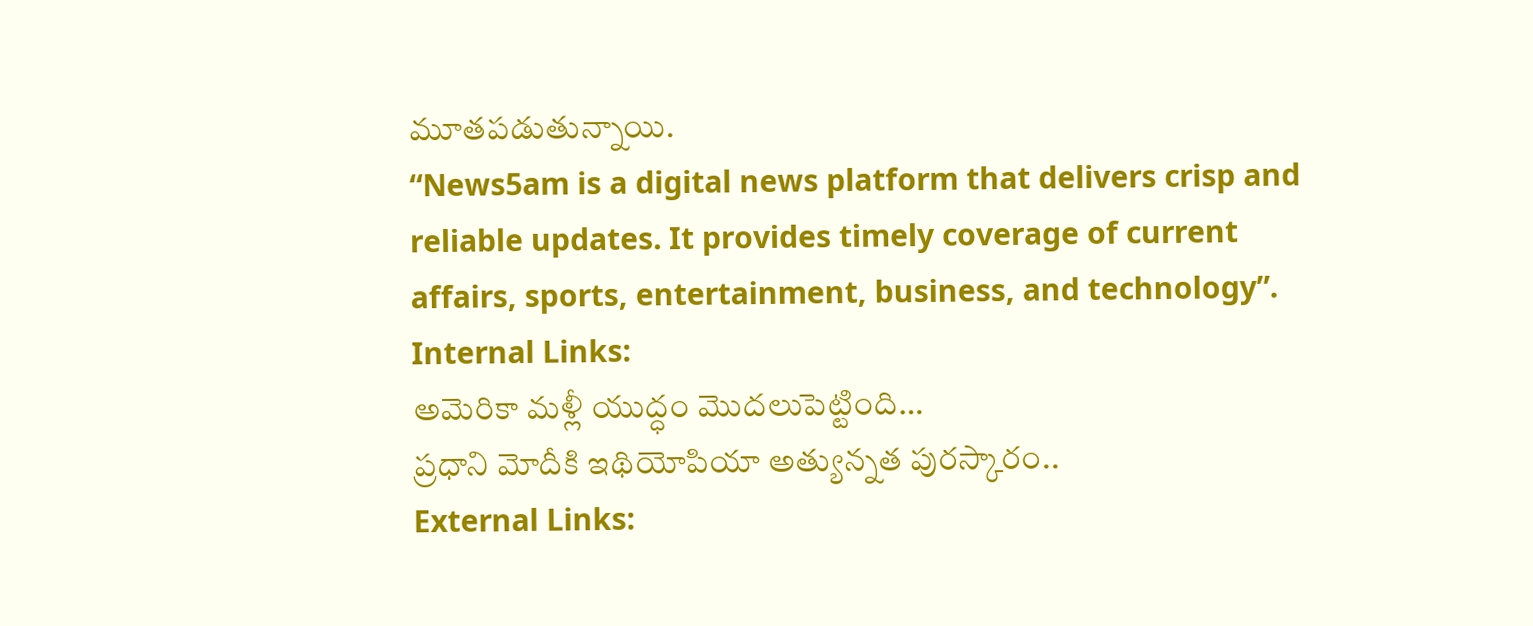మూతపడుతున్నాయి.
“News5am is a digital news platform that delivers crisp and reliable updates. It provides timely coverage of current affairs, sports, entertainment, business, and technology”.
Internal Links:
అమెరికా మళ్లీ యుద్ధం మొదలుపెట్టింది…
ప్రధాని మోదీకి ఇథియోపియా అత్యున్నత పురస్కారం..
External Links: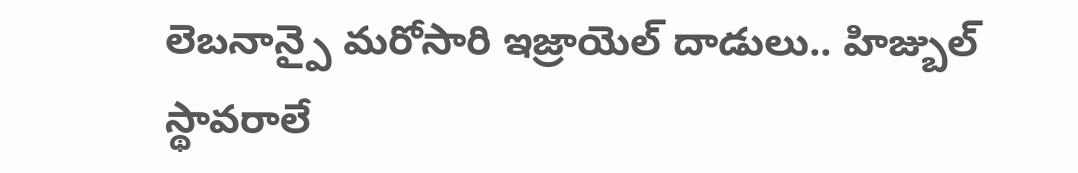లెబనాన్పై మరోసారి ఇజ్రాయెల్ దాడులు.. హిజ్బుల్ స్థావరాలే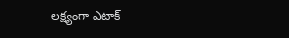లక్ష్యంగా ఎటాక్